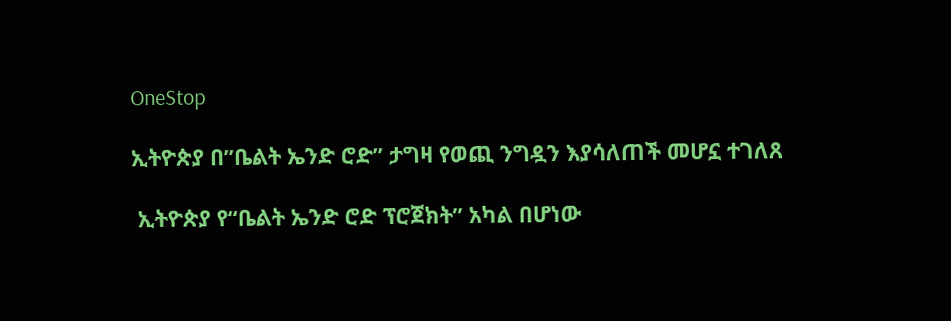OneStop

ኢትዮጵያ በ”ቤልት ኤንድ ሮድ” ታግዛ የወጪ ንግዷን እያሳለጠች መሆኗ ተገለጸ

 ኢትዮጵያ የ“ቤልት ኤንድ ሮድ ፕሮጀክት” አካል በሆነው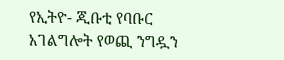የኢትዮ- ጂቡቲ የባቡር አገልግሎት የወጪ ንግዷን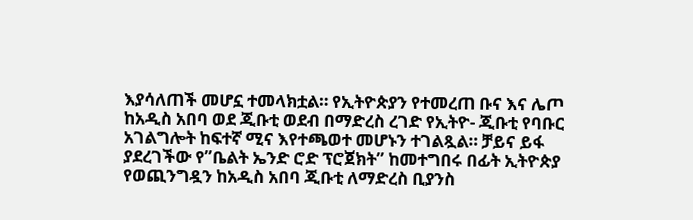እያሳለጠች መሆኗ ተመላክቷል። የኢትዮጵያን የተመረጠ ቡና እና ሌጦ ከአዲስ አበባ ወደ ጂቡቲ ወደብ በማድረስ ረገድ የኢትዮ- ጂቡቲ የባቡር አገልግሎት ከፍተኛ ሚና እየተጫወተ መሆኑን ተገልጿል። ቻይና ይፋ ያደረገችው የ”ቤልት ኤንድ ሮድ ፕሮጀክት” ከመተግበሩ በፊት ኢትዮጵያ የወጪንግዷን ከአዲስ አበባ ጂቡቲ ለማድረስ ቢያንስ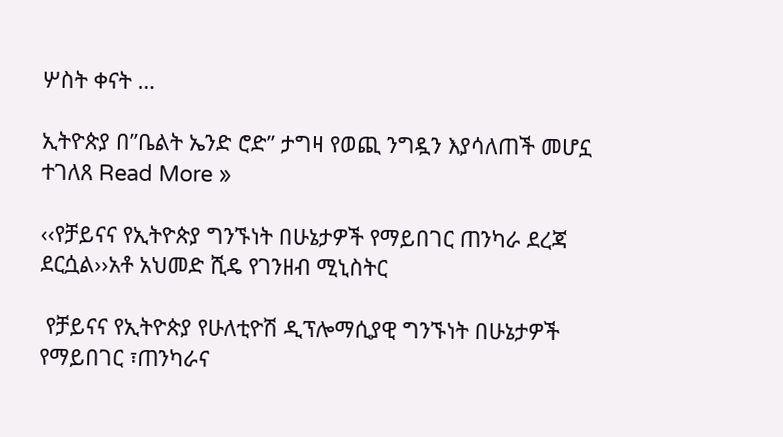ሦስት ቀናት …

ኢትዮጵያ በ”ቤልት ኤንድ ሮድ” ታግዛ የወጪ ንግዷን እያሳለጠች መሆኗ ተገለጸ Read More »

‹‹የቻይናና የኢትዮጵያ ግንኙነት በሁኔታዎች የማይበገር ጠንካራ ደረጃ ደርሷል››አቶ አህመድ ሺዴ የገንዘብ ሚኒስትር

 የቻይናና የኢትዮጵያ የሁለቲዮሽ ዲፕሎማሲያዊ ግንኙነት በሁኔታዎች የማይበገር ፣ጠንካራና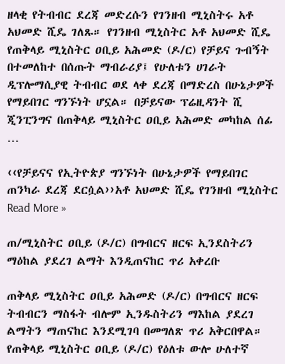ዘላቂ የትብብር ደረጃ መድረሱን የገንዘብ ሚኒስትሩ አቶ አህመድ ሺዴ ገለጹ። የገንዘብ ሚኒስትር አቶ አህመድ ሺዴ የጠቅላይ ሚኒስትር ዐቢይ አሕመድ (ዶ/ር) የቻይና ጉብኝት በተመለከተ በሰጡት ማብራሪያ፤ የሁለቱን ሀገራት ዲፕሎማሲያዊ ትብብር ወደ ላቀ ደረጃ በማድረስ በሁኔታዎች የማይበገር ግንኙነት ሆኗል። በቻይናው ፕሬዚዳንት ሺ ጂንፒንግና በጠቅላይ ሚኒስትር ዐቢይ አሕመድ መካከል ሰፊ …

‹‹የቻይናና የኢትዮጵያ ግንኙነት በሁኔታዎች የማይበገር ጠንካራ ደረጃ ደርሷል››አቶ አህመድ ሺዴ የገንዘብ ሚኒስትር Read More »

ጠ/ሚኒስትር ዐቢይ (ዶ/ር) በግብርና ዘርፍ ኢንደስትሪን ማዕከል ያደረገ ልማት እንዲጠናከር ጥሪ አቀረቡ

ጠቅላይ ሚኒስትር ዐቢይ አሕመድ (ዶ/ር) በግብርና ዘርፍ ትብብርን ማስፋት ብሎም ኢንዱስትሪን ማእከል ያደረገ ልማትን ማጠናከር እንደሚገባ በመግለጽ ጥሪ አቅርበዋል። የጠቅላይ ሚኒስትር ዐቢይ (ዶ/ር) የዕለቱ ውሎ ሁለተኛ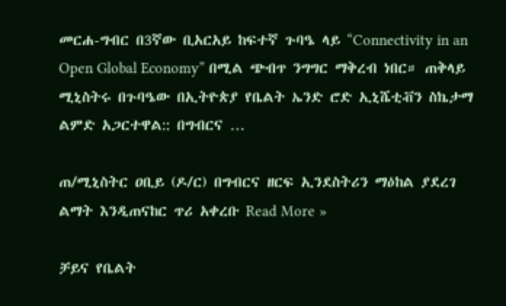መርሐ-ግብር በ3ኛው ቢአርአይ ከፍተኛ ጉባዔ ላይ “Connectivity in an Open Global Economy” በሚል ጭብጥ ንግግር ማቅረብ ነበር። ጠቅላይ ሚኒስትሩ በጉባዔው በኢትዮጵያ የቤልት ኤንድ ሮድ ኢኒሼቲቭን ስኬታማ ልምድ አጋርተዋል:: በግብርና …

ጠ/ሚኒስትር ዐቢይ (ዶ/ር) በግብርና ዘርፍ ኢንደስትሪን ማዕከል ያደረገ ልማት እንዲጠናከር ጥሪ አቀረቡ Read More »

ቻይና የቤልት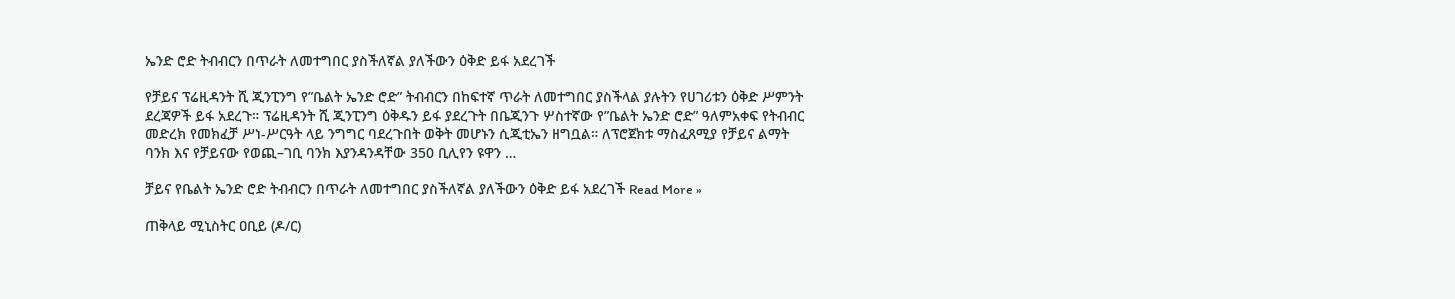ኤንድ ሮድ ትብብርን በጥራት ለመተግበር ያስችለኛል ያለችውን ዕቅድ ይፋ አደረገች

የቻይና ፕሬዚዳንት ሺ ጂንፒንግ የ”ቤልት ኤንድ ሮድ” ትብብርን በከፍተኛ ጥራት ለመተግበር ያስችላል ያሉትን የሀገሪቱን ዕቅድ ሥምንት ደረጃዎች ይፋ አደረጉ። ፕሬዚዳንት ሺ ጂንፒንግ ዕቅዱን ይፋ ያደረጉት በቤጂንጉ ሦስተኛው የ”ቤልት ኤንድ ሮድ” ዓለምአቀፍ የትብብር መድረክ የመክፈቻ ሥነ-ሥርዓት ላይ ንግግር ባደረጉበት ወቅት መሆኑን ሲጂቲኤን ዘግቧል። ለፕሮጀክቱ ማስፈጸሚያ የቻይና ልማት ባንክ እና የቻይናው የወጪ–ገቢ ባንክ እያንዳንዳቸው 350 ቢሊየን ዩዋን …

ቻይና የቤልት ኤንድ ሮድ ትብብርን በጥራት ለመተግበር ያስችለኛል ያለችውን ዕቅድ ይፋ አደረገች Read More »

ጠቅላይ ሚኒስትር ዐቢይ (ዶ/ር)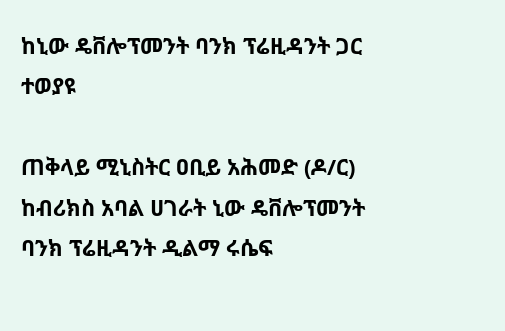ከኒው ዴቨሎፕመንት ባንክ ፕሬዚዳንት ጋር ተወያዩ

ጠቅላይ ሚኒስትር ዐቢይ አሕመድ (ዶ/ር) ከብሪክስ አባል ሀገራት ኒው ዴቨሎፕመንት ባንክ ፕሬዚዳንት ዲልማ ሩሴፍ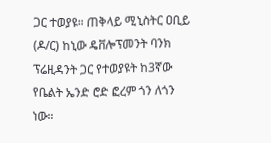ጋር ተወያዩ። ጠቅላይ ሚኒስትር ዐቢይ (ዶ/ር) ከኒው ዴቨሎፕመንት ባንክ ፕሬዚዳንት ጋር የተወያዩት ከ3ኛው የቤልት ኤንድ ሮድ ፎረም ጎን ለጎን ነው።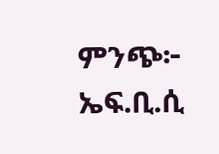ምንጭ፦ ኤፍ.ቢ.ሲ